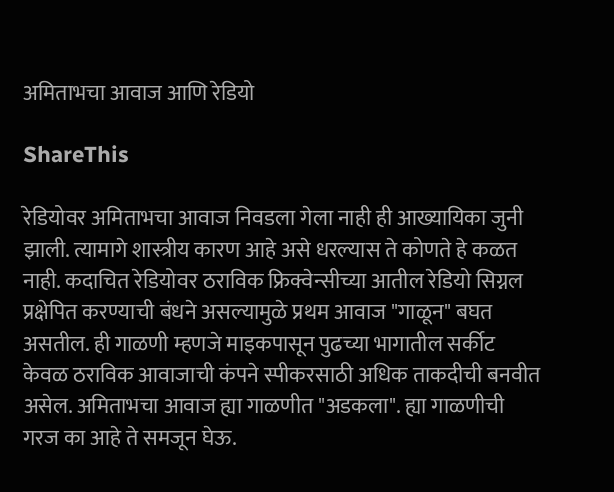अमिताभचा आवाज आणि रेडियो

ShareThis

रेडियोवर अमिताभचा आवाज निवडला गेला नाही ही आख्यायिका जुनी झाली. त्यामागे शास्त्रीय कारण आहे असे धरल्यास ते कोणते हे कळत नाही. कदाचित रेडियोवर ठराविक फ्रिक्वेन्सीच्या आतील रेडियो सिग्नल प्रक्षेपित करण्याची बंधने असल्यामुळे प्रथम आवाज "गाळून" बघत असतील. ही गाळणी म्हणजे माइकपासून पुढच्या भागातील सर्कीट केवळ ठराविक आवाजाची कंपने स्पीकरसाठी अधिक ताकदीची बनवीत असेल. अमिताभचा आवाज ह्या गाळणीत "अडकला". ह्या गाळणीची गरज का आहे ते समजून घेऊ.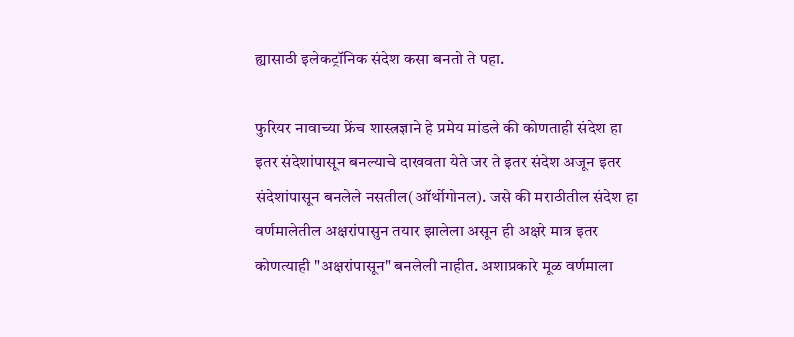ह्यासाठी इलेकट्रॉनिक संदेश कसा बनतो ते पहा.

फुरियर नावाच्या फ्रेंच शास्त्रज्ञाने हे प्रमेय मांडले की कोणताही संदेश हा इतर संदेशांपासून बनल्याचे दाखवता येते जर ते इतर संदेश अजून इतर संदेशांपासून बनलेले नसतील(ऑर्थोगोनल). जसे की मराठीतील संदेश हा वर्णमालेतील अक्षरांपासुन तयार झालेला असून ही अक्षरे मात्र इतर कोणत्याही "अक्षरांपासून" बनलेली नाहीत. अशाप्रकारे मूळ वर्णमाला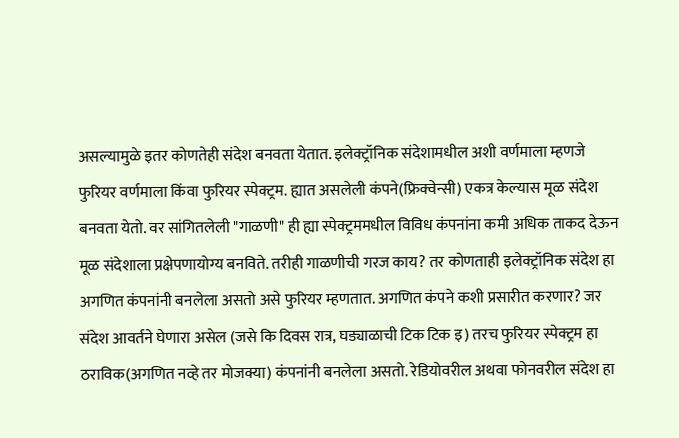असल्यामुळे इतर कोणतेही संदेश बनवता येतात. इलेक्ट्रॉनिक संदेशामधील अशी वर्णमाला म्हणजे फुरियर वर्णमाला किंवा फुरियर स्पेक्ट्रम. ह्यात असलेली कंपने(फ्रिक्वेन्सी) एकत्र केल्यास मूळ संदेश बनवता येतो. वर सांगितलेली "गाळणी" ही ह्या स्पेक्ट्रममधील विविध कंपनांना कमी अधिक ताकद देऊन मूळ संदेशाला प्रक्षेपणायोग्य बनविते. तरीही गाळणीची गरज काय? तर कोणताही इलेक्ट्रॉनिक संदेश हा अगणित कंपनांनी बनलेला असतो असे फुरियर म्हणतात. अगणित कंपने कशी प्रसारीत करणार? जर संदेश आवर्तने घेणारा असेल (जसे कि दिवस रात्र, घड्याळाची टिक टिक इ) तरच फुरियर स्पेक्ट्रम हा ठराविक(अगणित नव्हे तर मोजक्या) कंपनांनी बनलेला असतो. रेडियोवरील अथवा फोनवरील संदेश हा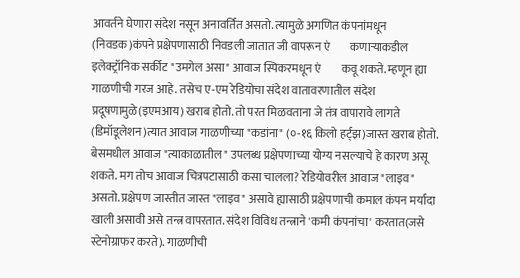आवर्तने घेणारा संदेश नसून अनावर्तित असतो. त्यामुळे अगणित कंपनांमधून (निवडक)कंपने प्रक्षेपणासाठी निवडली जातात जी वापरून ए॓कणार्‍याकडील इलेक्ट्रॉनिक सर्कीट "उमगेल असा" आवाज स्पिकरमधून ए॓कवू शकते. म्हणून ह्या गाळणीची गरज आहे. तसेच ए-एम रेडियोचा संदेश वातावरणातील संदेश प्रदूषणामुळे(इएमआय) खराब होतो. तो परत मिळवताना जे तंत्र वापारावे लागते (डिमॉडूलेशन)त्यात आवाज गाळणीच्या "कडांना" (०-१६ किलो हर्ट्झ)जास्त खराब होतो. बेसमधील आवाज "त्याकाळातील" उपलब्ध प्रक्षेपणाच्या योग्य नसल्याचे हे कारण असू शकते. मग तोच आवाज चित्रपटासाठी कसा चालला? रेडियोवरील आवाज "लाइव" असतो. प्रक्षेपण जास्तीत जास्त "लाइव" असावे ह्यासाठी प्रक्षेपणाची कमाल कंपन मर्यादा खाली असावी असे तन्त्र वापरतात. संदेश विविध तन्त्राने 'कमी कंपनांचा' करतात(जसे स्टेनोग्राफर करते). गाळणीची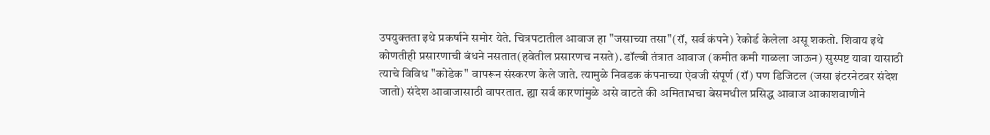उपयुक्तता इथे प्रकर्षाने समोर येते. चित्रपटातील आवाज हा "जसाच्या तसा"(रॉ, सर्व कंपने) रेकोर्ड केलेला असू शकतो. शिवाय इथे कोणतीही प्रसारणाची बंधने नसतात(हवेतील प्रसारणच नसते). डॉल्बी तंत्रात आवाज (कमीत कमी गाळला जाऊन) सुस्पष्ट यावा यासाठी त्याचे विविध "कोडेक" वापरून संस्करण केले जाते. त्यामुळे निवडक कंपनाच्या ए॓वजी संपूर्ण (रॉ) पण डिजिटल (जसा इंटरनेटवर संदेश जातो) संदेश आवाजासाठी वापरतात. ह्या सर्व कारणांमुळे असे वाटते की अमिताभचा बेसमधील प्रसिद्ध आवाज आकाशवाणीने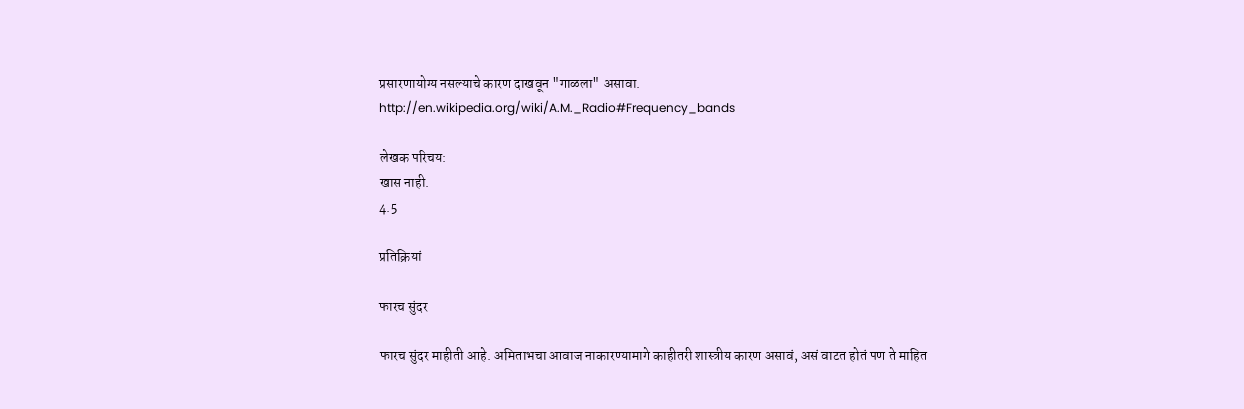प्रसारणायोग्य नसल्याचे कारण दाखवून "गाळला" असावा.
http://en.wikipedia.org/wiki/A.M._Radio#Frequency_bands

लेखक परिचय:
खास नाही.
4.5

प्रतिक्रियां

फारच सुंदर

फारच सुंदर माहीती आहे. अमिताभचा आवाज नाकारण्यामागे काहीतरी शास्त्रीय कारण असावं, असं वाटत होतं पण ते माहित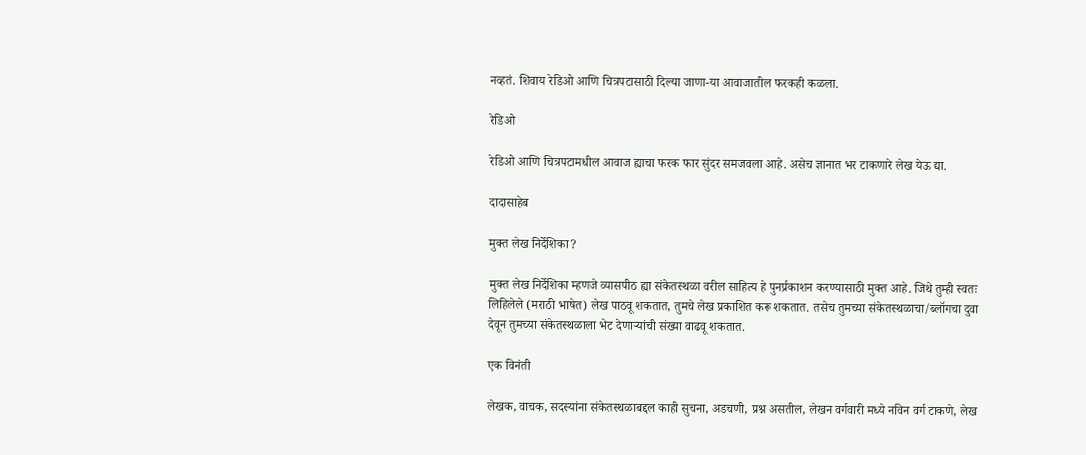नव्हतं. शिवाय रेडिओ आणि चित्रपटासाठी दिल्या जाणा-या आवाजातील फरकही कळला.

रेडिओ

रेडिओ आणि चित्रपटामधील आवाज ह्याचा फरक फार सुंदर समजवला आहे. असेच ज्ञानात भर टाकणारे लेख येऊ द्या.

दादासाहेब

मुक्त लेख निर्देशिका?

मुक्त लेख निर्देशिका म्हणजे व्यासपीठ ह्या संकेतस्थळा वरील साहित्य हे पुनर्प्रकाशन करण्यासाठी मुक्त आहे. जिथे तुम्ही स्वतः लिहिलेले (मराठी भाषेत) लेख पाठवू शकतात, तुमचे लेख प्रकाशित करू शकतात. तसेच तुमच्या संकेतस्थळाचा/ब्लॉगचा दुवा देवून तुमच्या संकेतस्थळाला भेट देणाऱ्यांची संख्या वाढवू शकतात.

एक विनंती

लेखक, वाचक, सदस्यांना संकेतस्थळाबद्दल काही सुचना, अडचणी, प्रश्न असतील, लेखन वर्गवारी मध्ये नविन वर्ग टाकणे, लेख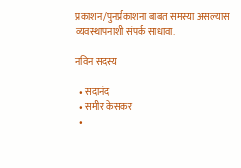प्रकाशन/पुनर्प्रकाशना बाबत समस्या असल्यास व्यवस्थापनाशी संपर्क साधावा.

नविन सदस्य

  • सदानंद
  • समीर केसकर
  •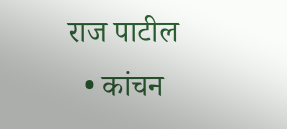राज पाटील
  • कांचन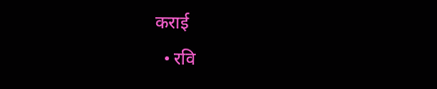कराई
  • रवि